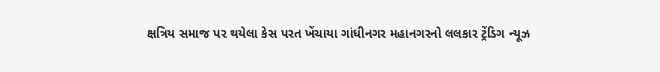ક્ષત્રિય સમાજ પર થયેલા કેસ પરત ખેંચાયા ગાંધીનગર મહાનગરનો લલકાર ટ્રેંડિગ ન્યૂઝ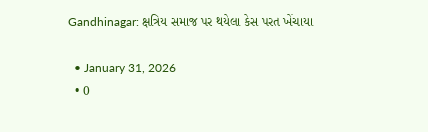Gandhinagar: ક્ષત્રિય સમાજ પર થયેલા કેસ પરત ખેંચાયા

  • January 31, 2026
  • 0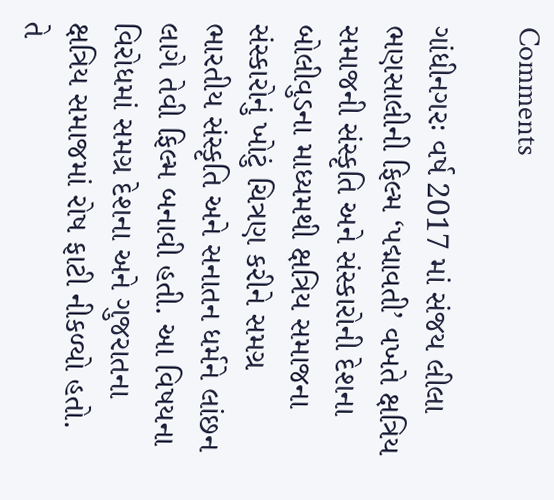Comments

ગાંધીનગરઃ વર્ષ 2017 માં સંજય લીલા ભણસાલીની ફિલ્મ ‘પદ્માવતી’ વખતે ક્ષત્રિય સમાજની સંસ્કૃતિ અને સંસ્કારોની દેશના બોલીવુડના માધ્યમથી ક્ષત્રિય સમાજના સંસ્કારોનું ખોટું ચિત્રણ કરીને સમગ્ર ભારતીય સંસ્કૃતિ અને સનાતન ધર્મને લાંછન લાગે તેવી ફિલ્મ બનાવી હતી. આ વિષયના વિરોધમાં સમગ્ર દેશના અને ગુજરાતના ક્ષત્રિય સમાજમાં રોષ ફાટી નીકળ્યો હતો. તે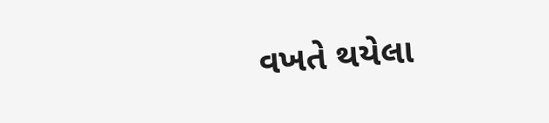વખતે થયેલા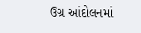ઉગ્ર આંદોલનમાં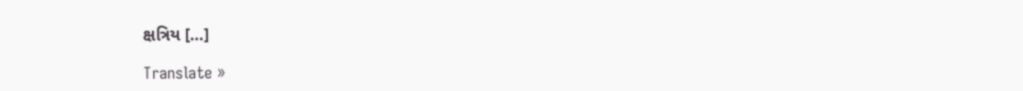ક્ષત્રિય […]

Translate »